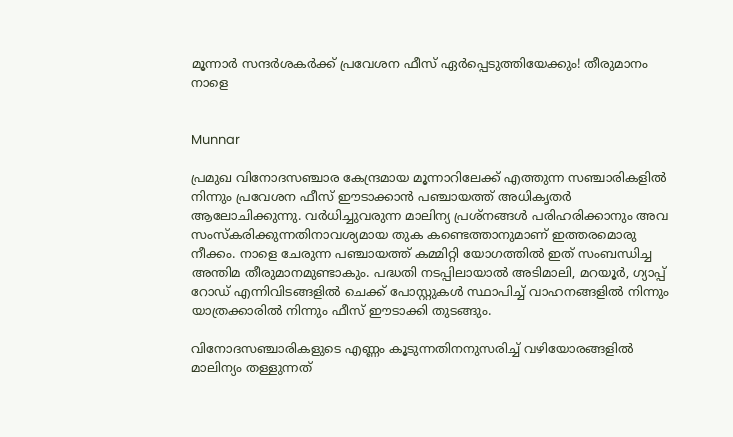മൂന്നാർ സന്ദർശകർക്ക് പ്രവേശന ഫീസ് ഏർപ്പെടുത്തിയേക്കും! തീരുമാനം നാളെ


Munnar

പ്രമുഖ വിനോദസഞ്ചാര കേന്ദ്രമായ മൂന്നാറിലേക്ക് എത്തുന്ന സഞ്ചാരികളിൽ നിന്നും പ്രവേശന ഫീസ് ഈടാക്കാൻ പഞ്ചായത്ത് അധികൃതർ ആലോചിക്കുന്നു. വർധിച്ചുവരുന്ന മാലിന്യ പ്രശ്നങ്ങൾ പരിഹരിക്കാനും അവ സംസ്‌കരിക്കുന്നതിനാവശ്യമായ തുക കണ്ടെത്താനുമാണ് ഇത്തരമൊരു നീക്കം. നാളെ ചേരുന്ന പഞ്ചായത്ത് കമ്മിറ്റി യോഗത്തിൽ ഇത് സംബന്ധിച്ച അന്തിമ തീരുമാനമുണ്ടാകും. പദ്ധതി നടപ്പിലായാൽ അടിമാലി, മറയൂർ, ഗ്യാപ്പ് റോഡ് എന്നിവിടങ്ങളിൽ ചെക്ക് പോസ്റ്റുകൾ സ്ഥാപിച്ച് വാഹനങ്ങളിൽ നിന്നും യാത്രക്കാരിൽ നിന്നും ഫീസ് ഈടാക്കി തുടങ്ങും.

വിനോദസഞ്ചാരികളുടെ എണ്ണം കൂടുന്നതിനനുസരിച്ച് വഴിയോരങ്ങളിൽ മാലിന്യം തള്ളുന്നത്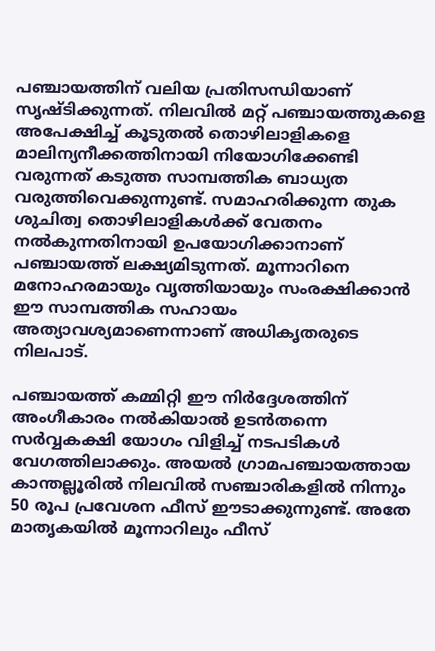പഞ്ചായത്തിന് വലിയ പ്രതിസന്ധിയാണ് സൃഷ്ടിക്കുന്നത്. നിലവിൽ മറ്റ് പഞ്ചായത്തുകളെ അപേക്ഷിച്ച് കൂടുതൽ തൊഴിലാളികളെ മാലിന്യനീക്കത്തിനായി നിയോഗിക്കേണ്ടി വരുന്നത് കടുത്ത സാമ്പത്തിക ബാധ്യത വരുത്തിവെക്കുന്നുണ്ട്. സമാഹരിക്കുന്ന തുക ശുചിത്വ തൊഴിലാളികൾക്ക് വേതനം നൽകുന്നതിനായി ഉപയോഗിക്കാനാണ് പഞ്ചായത്ത് ലക്ഷ്യമിടുന്നത്. മൂന്നാറിനെ മനോഹരമായും വൃത്തിയായും സംരക്ഷിക്കാൻ ഈ സാമ്പത്തിക സഹായം അത്യാവശ്യമാണെന്നാണ് അധികൃതരുടെ നിലപാട്.

പഞ്ചായത്ത് കമ്മിറ്റി ഈ നിർദ്ദേശത്തിന് അംഗീകാരം നൽകിയാൽ ഉടൻതന്നെ സർവ്വകക്ഷി യോഗം വിളിച്ച് നടപടികൾ വേഗത്തിലാക്കും. അയൽ ഗ്രാമപഞ്ചായത്തായ കാന്തല്ലൂരിൽ നിലവിൽ സഞ്ചാരികളിൽ നിന്നും 50 രൂപ പ്രവേശന ഫീസ് ഈടാക്കുന്നുണ്ട്. അതേ മാതൃകയിൽ മൂന്നാറിലും ഫീസ്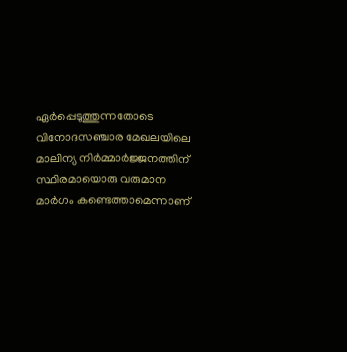ഏർപ്പെടുത്തുന്നതോടെ വിനോദസഞ്ചാര മേഖലയിലെ മാലിന്യ നിർമ്മാർജ്ജനത്തിന് സ്ഥിരമായൊരു വരുമാന മാർഗം കണ്ടെത്താമെന്നാണ്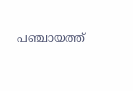പഞ്ചായത്ത്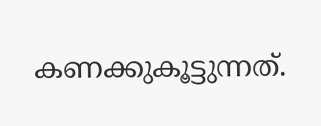കണക്കുകൂട്ടുന്നത്.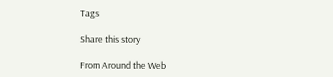Tags

Share this story

From Around the Web